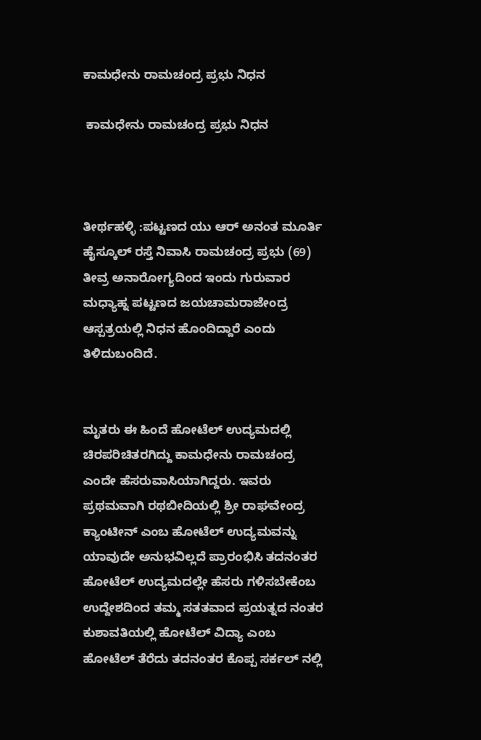ಕಾಮಧೇನು ರಾಮಚಂದ್ರ ಪ್ರಭು ನಿಧನ

 ಕಾಮಧೇನು ರಾಮಚಂದ್ರ ಪ್ರಭು ನಿಧನ



ತೀರ್ಥಹಳ್ಳಿ :ಪಟ್ಟಣದ ಯು ಆರ್ ಅನಂತ ಮೂರ್ತಿ ಹೈಸ್ಕೂಲ್ ರಸ್ತೆ ನಿವಾಸಿ ರಾಮಚಂದ್ರ ಪ್ರಭು (69) ತೀವ್ರ ಅನಾರೋಗ್ಯದಿಂದ ಇಂದು ಗುರುವಾರ ಮಧ್ಯಾಹ್ನ ಪಟ್ಟಣದ ಜಯಚಾಮರಾಜೇಂದ್ರ ಆಸ್ಪತ್ರಯಲ್ಲಿ ನಿಧನ ಹೊಂದಿದ್ದಾರೆ ಎಂದು ತಿಳಿದುಬಂದಿದೆ.


ಮೃತರು ಈ ಹಿಂದೆ ಹೋಟೆಲ್ ಉದ್ಯಮದಲ್ಲಿ ಚಿರಪರಿಚಿತರಗಿದ್ದು ಕಾಮಧೇನು ರಾಮಚಂದ್ರ ಎಂದೇ ಹೆಸರುವಾಸಿಯಾಗಿದ್ದರು. ಇವರು ಪ್ರಥಮವಾಗಿ ರಥಬೀದಿಯಲ್ಲಿ ಶ್ರೀ ರಾಘವೇಂದ್ರ ಕ್ಯಾಂಟೀನ್ ಎಂಬ ಹೋಟೆಲ್ ಉದ್ಯಮವನ್ನು ಯಾವುದೇ ಅನುಭವಿಲ್ಲದೆ ಪ್ರಾರಂಭಿಸಿ ತದನಂತರ ಹೋಟೆಲ್ ಉದ್ಯಮದಲ್ಲೇ ಹೆಸರು ಗಳಿಸಬೇಕೆಂಬ ಉದ್ದೇಶದಿಂದ ತಮ್ಮ ಸತತವಾದ ಪ್ರಯತ್ನದ ನಂತರ ಕುಶಾವತಿಯಲ್ಲಿ ಹೋಟೆಲ್ ವಿದ್ಯಾ ಎಂಬ ಹೋಟೆಲ್ ತೆರೆದು ತದನಂತರ ಕೊಪ್ಪ ಸರ್ಕಲ್ ನಲ್ಲಿ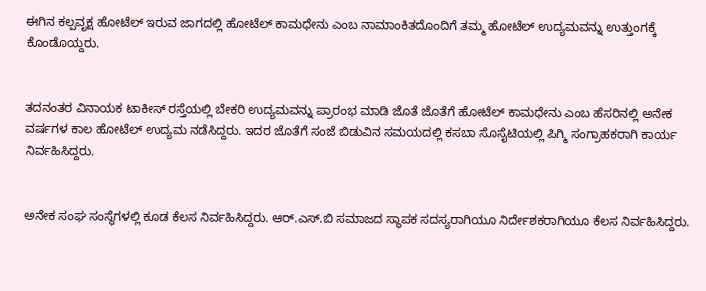ಈಗಿನ ಕಲ್ಪವೃಕ್ಷ ಹೋಟೆಲ್ ಇರುವ ಜಾಗದಲ್ಲಿ ಹೋಟೆಲ್ ಕಾಮಧೇನು ಎಂಬ ನಾಮಾಂಕಿತದೊಂದಿಗೆ ತಮ್ಮ ಹೋಟೆಲ್ ಉದ್ಯಮವನ್ನು ಉತ್ತುಂಗಕ್ಕೆ ಕೊಂಡೊಯ್ದರು.


ತದನಂತರ ವಿನಾಯಕ ಟಾಕೀಸ್ ರಸ್ತೆಯಲ್ಲಿ ಬೇಕರಿ ಉದ್ಯಮವನ್ನು ಪ್ರಾರಂಭ ಮಾಡಿ ಜೊತೆ ಜೊತೆಗೆ ಹೋಟೆಲ್ ಕಾಮಧೇನು ಎಂಬ ಹೆಸರಿನಲ್ಲಿ ಅನೇಕ ವರ್ಷಗಳ ಕಾಲ ಹೋಟೆಲ್ ಉದ್ಯಮ ನಡೆಸಿದ್ದರು. ಇದರ ಜೊತೆಗೆ ಸಂಜೆ ಬಿಡುವಿನ ಸಮಯದಲ್ಲಿ ಕಸಬಾ ಸೊಸೈಟಿಯಲ್ಲಿ ಪಿಗ್ಮಿ ಸಂಗ್ರಾಹಕರಾಗಿ ಕಾರ್ಯ ನಿರ್ವಹಿಸಿದ್ದರು.


ಅನೇಕ ಸಂಘ ಸಂಸ್ಥೆಗಳಲ್ಲಿ ಕೂಡ ಕೆಲಸ ನಿರ್ವಹಿಸಿದ್ದರು. ಆರ್.ಎಸ್.ಬಿ ಸಮಾಜದ ಸ್ಥಾಪಕ ಸದಸ್ಯರಾಗಿಯೂ ನಿರ್ದೇಶಕರಾಗಿಯೂ ಕೆಲಸ ನಿರ್ವಹಿಸಿದ್ದರು.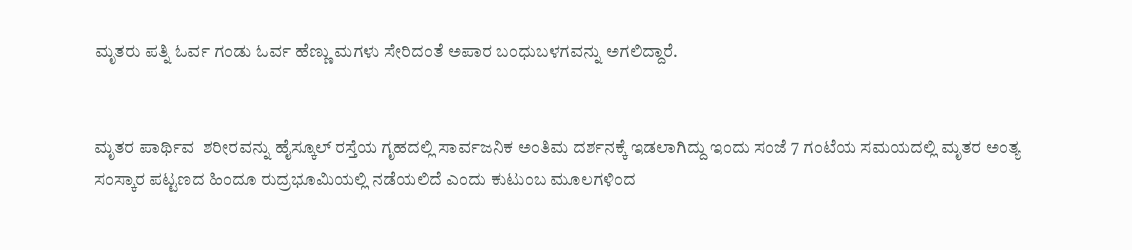ಮೃತರು ಪತ್ನಿ ಓರ್ವ ಗಂಡು ಓರ್ವ ಹೆಣ್ಣು ಮಗಳು ಸೇರಿದಂತೆ ಅಪಾರ ಬಂಧುಬಳಗವನ್ನು ಅಗಲಿದ್ದಾರೆ.


ಮೃತರ ಪಾರ್ಥಿವ  ಶರೀರವನ್ನು ಹೈಸ್ಕೂಲ್ ರಸ್ತೆಯ ಗೃಹದಲ್ಲಿ ಸಾರ್ವಜನಿಕ ಅಂತಿಮ ದರ್ಶನಕ್ಕೆ ಇಡಲಾಗಿದ್ದು ಇಂದು ಸಂಜೆ 7 ಗಂಟೆಯ ಸಮಯದಲ್ಲಿ ಮೃತರ ಅಂತ್ಯ ಸಂಸ್ಕಾರ ಪಟ್ಟಣದ ಹಿಂದೂ ರುದ್ರಭೂಮಿಯಲ್ಲಿ ನಡೆಯಲಿದೆ ಎಂದು ಕುಟುಂಬ ಮೂಲಗಳಿಂದ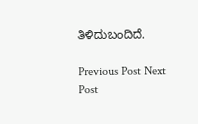ತಿಳಿದುಬಂದಿದೆ.

Previous Post Next Post